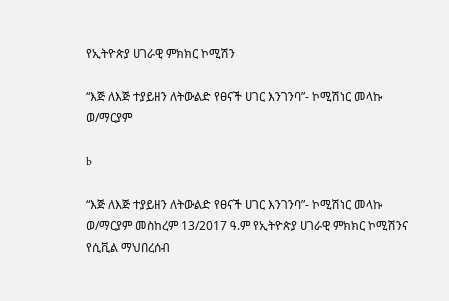የኢትዮጵያ ሀገራዊ ምክክር ኮሚሽን

“እጅ ለእጅ ተያይዘን ለትውልድ የፀናች ሀገር እንገንባ”- ኮሚሽነር መላኩ ወ/ማርያም

b

“እጅ ለእጅ ተያይዘን ለትውልድ የፀናች ሀገር እንገንባ”- ኮሚሽነር መላኩ ወ/ማርያም መስከረም 13/2017 ዓ.ም የኢትዮጵያ ሀገራዊ ምክክር ኮሚሽንና የሲቪል ማህበረሰብ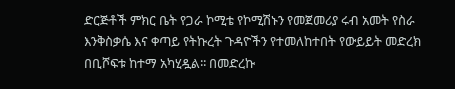ድርጅቶች ምክር ቤት የጋራ ኮሚቴ የኮሚሽኑን የመጀመሪያ ሩብ አመት የስራ እንቅስቃሴ እና ቀጣይ የትኩረት ጉዳዮችን የተመለከተበት የውይይት መድረክ በቢሾፍቱ ከተማ አካሂዷል፡፡ በመድረኩ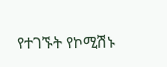የተገኙት የኮሚሽኑ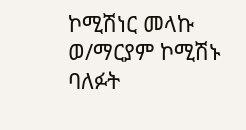ኮሚሽነር መላኩ ወ/ማርያም ኮሚሽኑ ባለፉት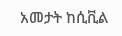አመታት ከሲቪል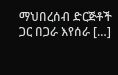ማህበረሰብ ድርጅቶች ጋር በጋራ እየሰራ […]